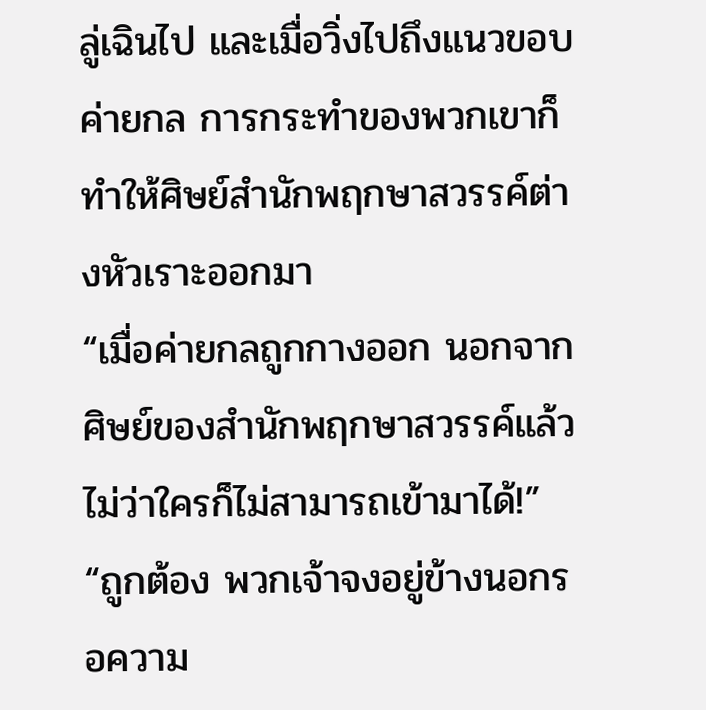ลู่เฉินไป และเมื่อวิ่งไปถึงแนวขอบค่ายกล การกระทำของพวกเขาก็ทำให้ศิษย์สำนักพฤกษาสวรรค์ต่างหัวเราะออกมา
“เมื่อค่ายกลถูกกางออก นอกจากศิษย์ของสำนักพฤกษาสวรรค์แล้ว ไม่ว่าใครก็ไม่สามารถเข้ามาได้!”
“ถูกต้อง พวกเจ้าจงอยู่ข้างนอกรอความ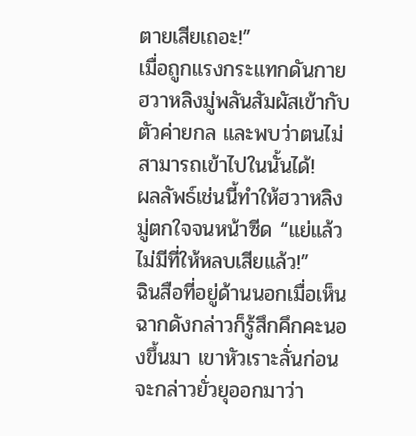ตายเสียเถอะ!”
เมื่อถูกแรงกระแทกดันกาย ฮวาหลิงมู่พลันสัมผัสเข้ากับตัวค่ายกล และพบว่าตนไม่สามารถเข้าไปในนั้นได้!
ผลลัพธ์เช่นนี้ทำให้ฮวาหลิงมู่ตกใจจนหน้าซีด “แย่แล้ว ไม่มีที่ให้หลบเสียแล้ว!”
ฉินสือที่อยู่ด้านนอกเมื่อเห็นฉากดังกล่าวก็รู้สึกคึกคะนองขึ้นมา เขาหัวเราะลั่นก่อนจะกล่าวยั่วยุออกมาว่า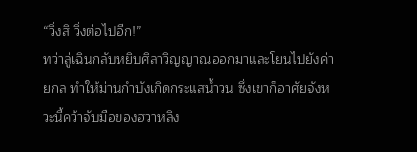“วิ่งสิ วิ่งต่อไปอีก!”
ทว่าลู่เฉินกลับหยิบศิลาวิญญาณออกมาและโยนไปยังค่ายกล ทำให้ม่านกำบังเกิดกระแสน้ำวน ซึ่งเขาก็อาศัยจังหวะนี้คว้าจับมือของฮวาหลิง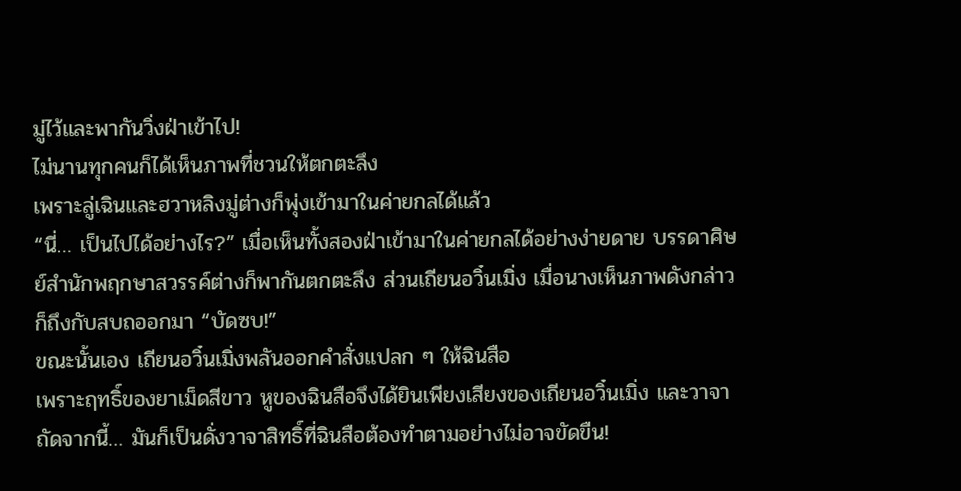มู่ไว้และพากันวิ่งฝ่าเข้าไป!
ไม่นานทุกคนก็ได้เห็นภาพที่ชวนให้ตกตะลึง
เพราะลู่เฉินและฮวาหลิงมู่ต่างก็พุ่งเข้ามาในค่ายกลได้แล้ว
“นี่… เป็นไปได้อย่างไร?” เมื่อเห็นทั้งสองฝ่าเข้ามาในค่ายกลได้อย่างง่ายดาย บรรดาศิษย์สำนักพฤกษาสวรรค์ต่างก็พากันตกตะลึง ส่วนเถียนอวิ๋นเมิ่ง เมื่อนางเห็นภาพดังกล่าวก็ถึงกับสบถออกมา “บัดซบ!”
ขณะนั้นเอง เถียนอวิ๋นเมิ่งพลันออกคำสั่งแปลก ๆ ให้ฉินสือ
เพราะฤทธิ์ของยาเม็ดสีขาว หูของฉินสือจึงได้ยินเพียงเสียงของเถียนอวิ๋นเมิ่ง และวาจาถัดจากนี้… มันก็เป็นดั่งวาจาสิทธิ์ที่ฉินสือต้องทำตามอย่างไม่อาจขัดขืน!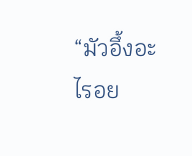“มัวอึ้งอะไรอย